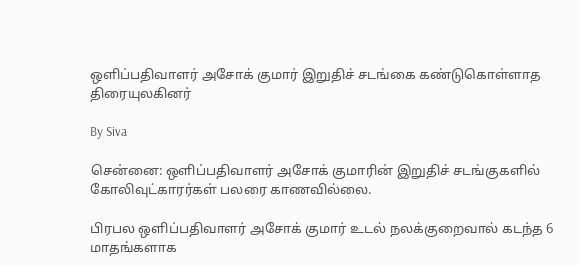ஒளிப்பதிவாளர் அசோக் குமார் இறுதிச் சடங்கை கண்டுகொள்ளாத திரையுலகினர்

By Siva

சென்னை: ஒளிப்பதிவாளர் அசோக் குமாரின் இறுதிச் சடங்குகளில் கோலிவுட்காரர்கள் பலரை காணவில்லை.

பிரபல ஒளிப்பதிவாளர் அசோக் குமார் உடல் நலக்குறைவால் கடந்த 6 மாதங்களாக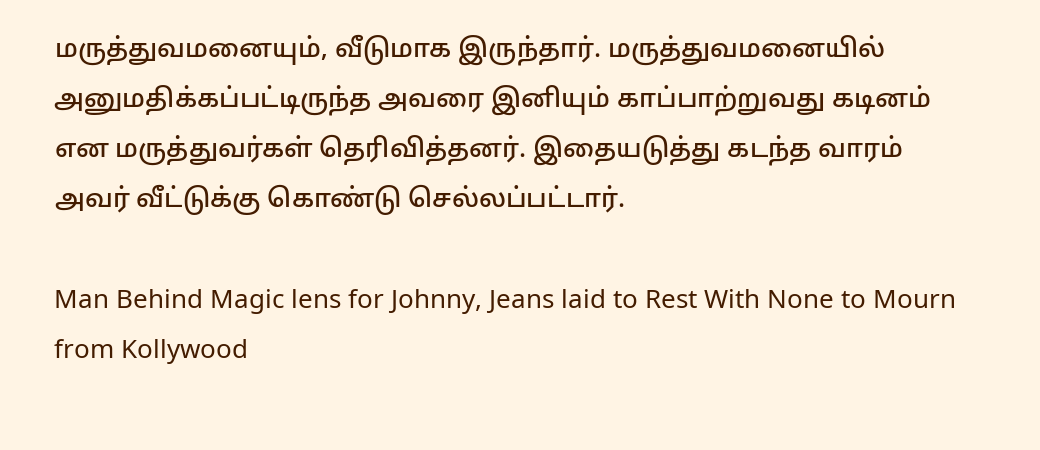மருத்துவமனையும், வீடுமாக இருந்தார். மருத்துவமனையில் அனுமதிக்கப்பட்டிருந்த அவரை இனியும் காப்பாற்றுவது கடினம் என மருத்துவர்கள் தெரிவித்தனர். இதையடுத்து கடந்த வாரம் அவர் வீட்டுக்கு கொண்டு செல்லப்பட்டார்.

Man Behind Magic lens for Johnny, Jeans laid to Rest With None to Mourn from Kollywood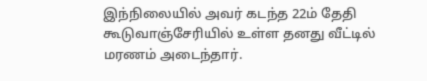இந்நிலையில் அவர் கடந்த 22ம் தேதி கூடுவாஞ்சேரியில் உள்ள தனது வீட்டில் மரணம் அடைந்தார்.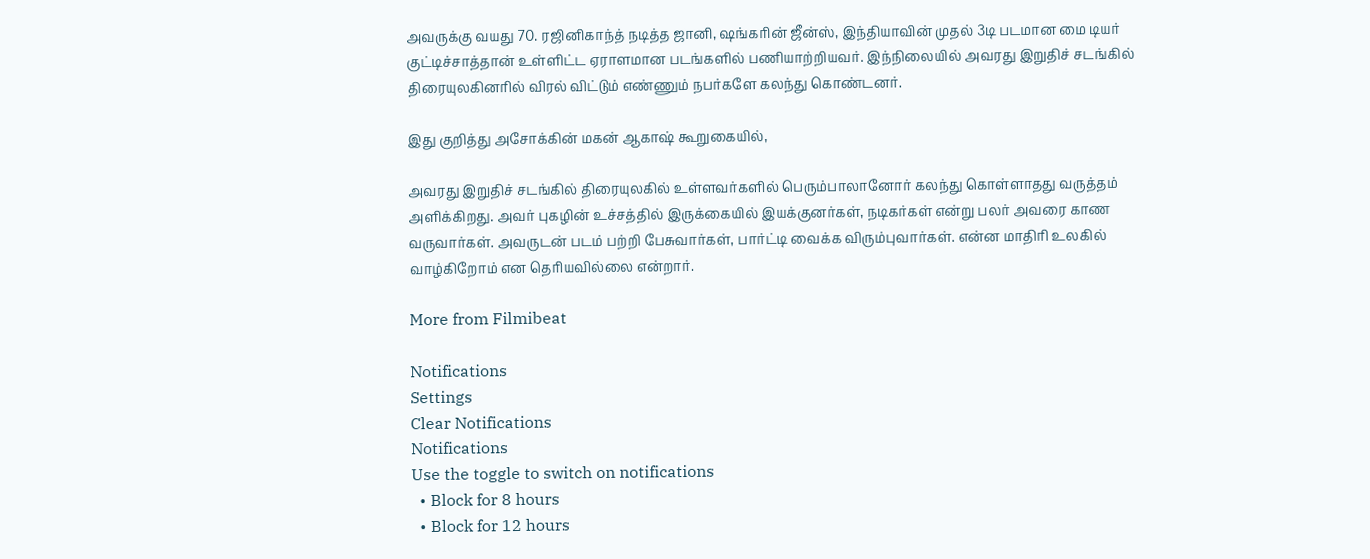அவருக்கு வயது 70. ரஜினிகாந்த் நடித்த ஜானி, ஷங்கரின் ஜீன்ஸ், இந்தியாவின் முதல் 3டி படமான மை டியர் குட்டிச்சாத்தான் உள்ளிட்ட ஏராளமான படங்களில் பணியாற்றியவர். இந்நிலையில் அவரது இறுதிச் சடங்கில் திரையுலகினரில் விரல் விட்டும் எண்ணும் நபர்களே கலந்து கொண்டனர்.

இது குறித்து அசோக்கின் மகன் ஆகாஷ் கூறுகையில்,

அவரது இறுதிச் சடங்கில் திரையுலகில் உள்ளவர்களில் பெரும்பாலானோர் கலந்து கொள்ளாதது வருத்தம் அளிக்கிறது. அவர் புகழின் உச்சத்தில் இருக்கையில் இயக்குனர்கள், நடிகர்கள் என்று பலர் அவரை காண வருவார்கள். அவருடன் படம் பற்றி பேசுவார்கள், பார்ட்டி வைக்க விரும்புவார்கள். என்ன மாதிரி உலகில் வாழ்கிறோம் என தெரியவில்லை என்றார்.

More from Filmibeat

Notifications
Settings
Clear Notifications
Notifications
Use the toggle to switch on notifications
  • Block for 8 hours
  • Block for 12 hours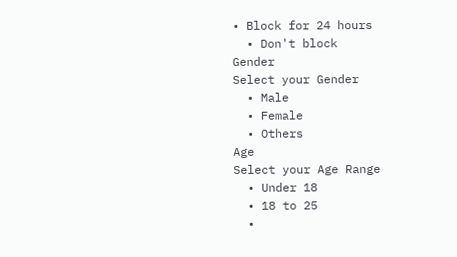• Block for 24 hours
  • Don't block
Gender
Select your Gender
  • Male
  • Female
  • Others
Age
Select your Age Range
  • Under 18
  • 18 to 25
  •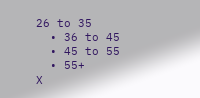26 to 35
  • 36 to 45
  • 45 to 55
  • 55+
X